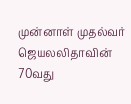முன்னாள் முதல்வர் ஜெயலலிதாவின் 70வது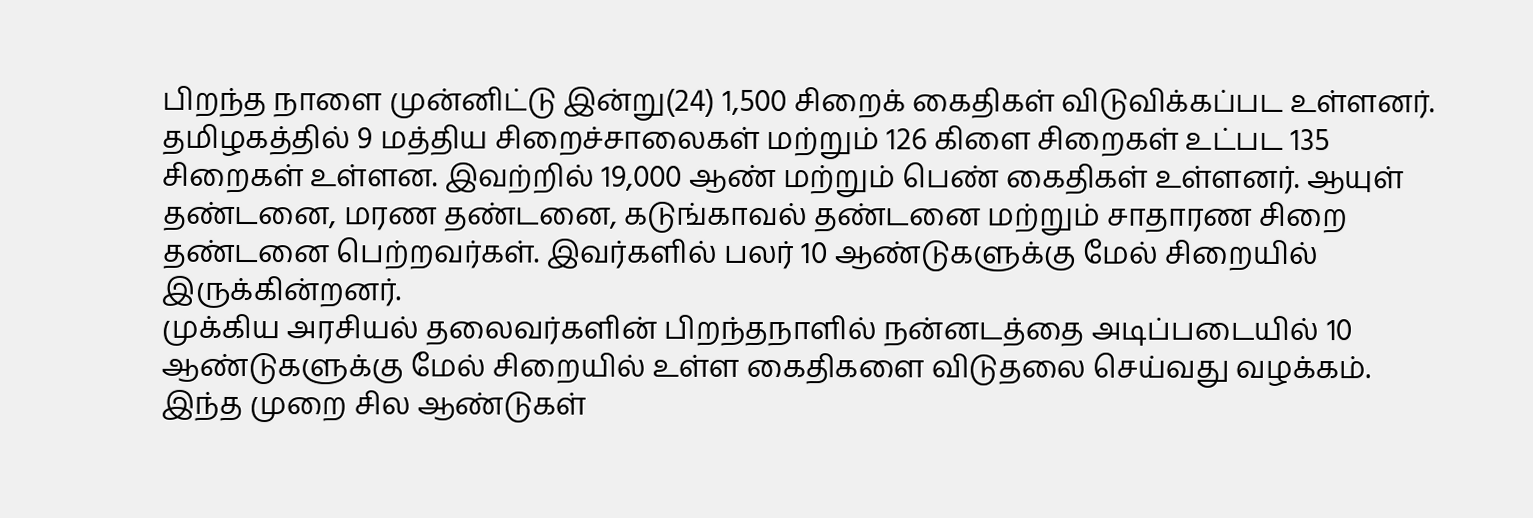பிறந்த நாளை முன்னிட்டு இன்று(24) 1,500 சிறைக் கைதிகள் விடுவிக்கப்பட உள்ளனர்.
தமிழகத்தில் 9 மத்திய சிறைச்சாலைகள் மற்றும் 126 கிளை சிறைகள் உட்பட 135 சிறைகள் உள்ளன. இவற்றில் 19,000 ஆண் மற்றும் பெண் கைதிகள் உள்ளனர். ஆயுள் தண்டனை, மரண தண்டனை, கடுங்காவல் தண்டனை மற்றும் சாதாரண சிறை தண்டனை பெற்றவர்கள். இவர்களில் பலர் 10 ஆண்டுகளுக்கு மேல் சிறையில் இருக்கின்றனர்.
முக்கிய அரசியல் தலைவர்களின் பிறந்தநாளில் நன்னடத்தை அடிப்படையில் 10 ஆண்டுகளுக்கு மேல் சிறையில் உள்ள கைதிகளை விடுதலை செய்வது வழக்கம். இந்த முறை சில ஆண்டுகள்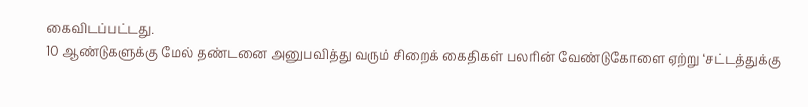கைவிடப்பட்டது.
10 ஆண்டுகளுக்கு மேல் தண்டனை அனுபவித்து வரும் சிறைக் கைதிகள் பலரின் வேண்டுகோளை ஏற்று ‘சட்டத்துக்கு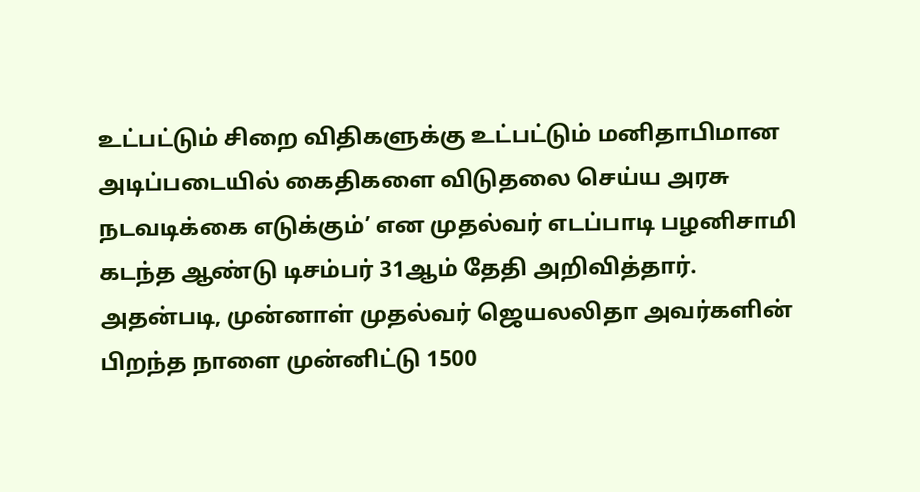உட்பட்டும் சிறை விதிகளுக்கு உட்பட்டும் மனிதாபிமான அடிப்படையில் கைதிகளை விடுதலை செய்ய அரசு நடவடிக்கை எடுக்கும்’ என முதல்வர் எடப்பாடி பழனிசாமி கடந்த ஆண்டு டிசம்பர் 31ஆம் தேதி அறிவித்தார். அதன்படி, முன்னாள் முதல்வர் ஜெயலலிதா அவர்களின் பிறந்த நாளை முன்னிட்டு 1500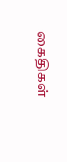கைதிகள்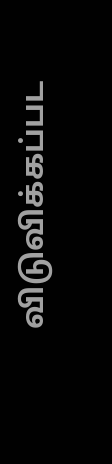விடுவிக்கப்பட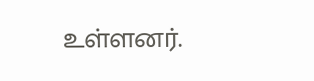உள்ளனர்.